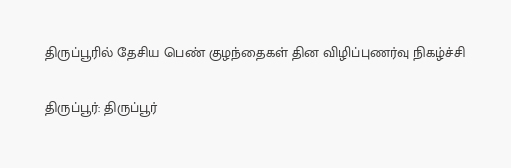திருப்பூரில் தேசிய பெண் குழந்தைகள் தின விழிப்புணர்வு நிகழ்ச்சி

திருப்பூர்: திருப்பூர்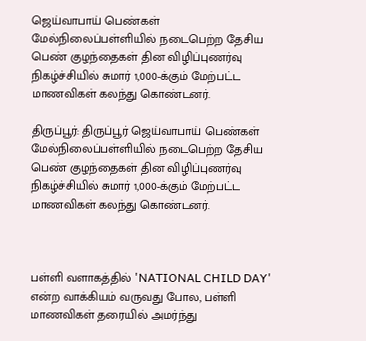ஜெய்வாபாய் பெண்கள் மேல்நிலைப்பள்ளியில் நடைபெற்ற தேசிய பெண் குழந்தைகள் தின விழிப்புணர்வு நிகழ்ச்சியில் சுமார் 1,000-க்கும் மேற்பட்ட மாணவிகள் கலந்து கொண்டனர்.

திருப்பூர்: திருப்பூர் ஜெய்வாபாய் பெண்கள் மேல்நிலைப்பள்ளியில் நடைபெற்ற தேசிய பெண் குழந்தைகள் தின விழிப்புணர்வு நிகழ்ச்சியில் சுமார் 1,000-க்கும் மேற்பட்ட மாணவிகள் கலந்து கொண்டனர்.



பள்ளி வளாகத்தில் 'NATIONAL CHILD DAY' என்ற வாக்கியம் வருவது போல, பள்ளி மாணவிகள் தரையில் அமர்ந்து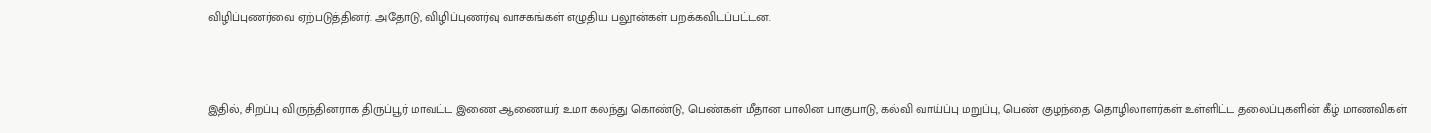விழிப்புணர்வை ஏற்படுத்தினர். அதோடு, விழிப்புணர்வு வாசகங்கள் எழுதிய பலூன்கள் பறக்கவிடப்பட்டன.



இதில், சிறப்பு விருந்தினராக திருப்பூர் மாவட்ட இணை ஆணையர் உமா கலந்து கொண்டு, பெண்கள் மீதான பாலின பாகுபாடு, கல்வி வாய்ப்பு மறுப்பு, பெண் குழந்தை தொழிலாளர்கள் உள்ளிட்ட தலைப்புகளின் கீழ் மாணவிகள்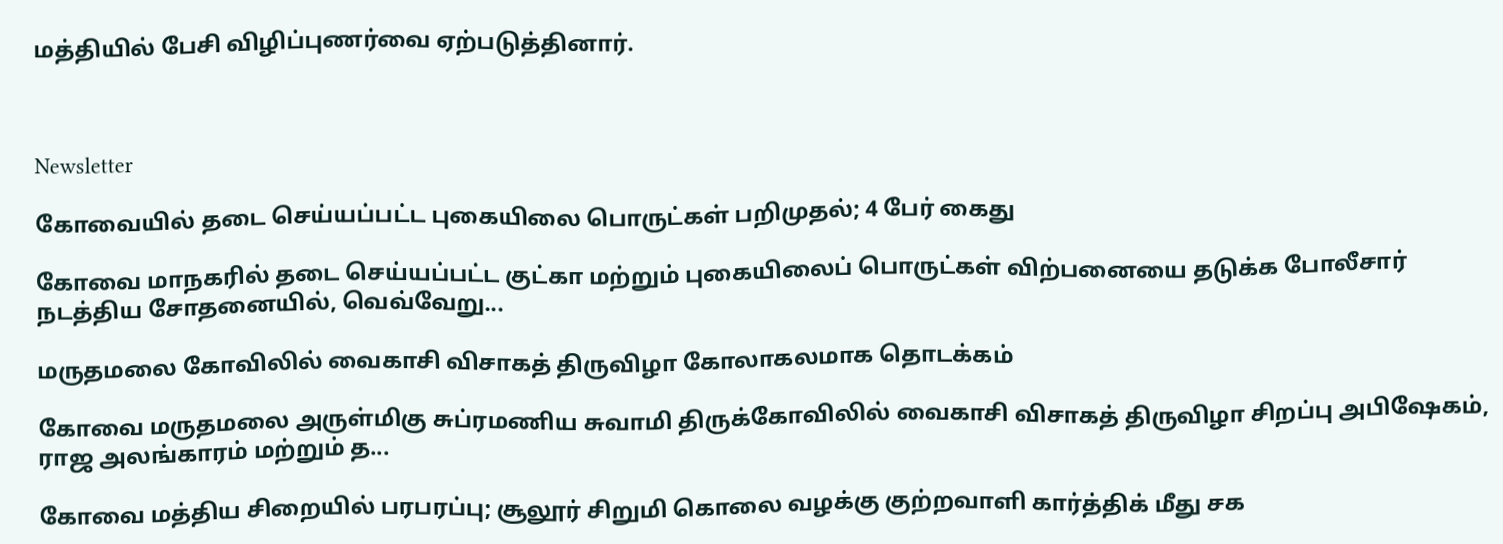மத்தியில் பேசி விழிப்புணர்வை ஏற்படுத்தினார்.



Newsletter

கோவையில் தடை செய்யப்பட்ட புகையிலை பொருட்கள் பறிமுதல்; 4 பேர் கைது

கோவை மாநகரில் தடை செய்யப்பட்ட குட்கா மற்றும் புகையிலைப் பொருட்கள் விற்பனையை தடுக்க போலீசார் நடத்திய சோதனையில், வெவ்வேறு...

மருதமலை கோவிலில் வைகாசி விசாகத் திருவிழா கோலாகலமாக தொடக்கம்

கோவை மருதமலை அருள்மிகு சுப்ரமணிய சுவாமி திருக்கோவிலில் வைகாசி விசாகத் திருவிழா சிறப்பு அபிஷேகம், ராஜ அலங்காரம் மற்றும் த...

கோவை மத்திய சிறையில் பரபரப்பு; சூலூர் சிறுமி கொலை வழக்கு குற்றவாளி கார்த்திக் மீது சக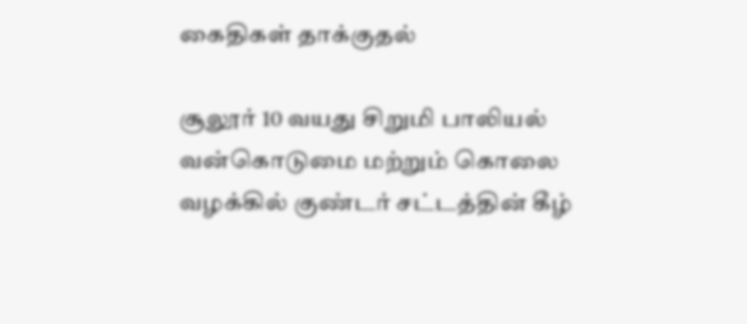கைதிகள் தாக்குதல்

சூலூர் 10 வயது சிறுமி பாலியல் வன்கொடுமை மற்றும் கொலை வழக்கில் குண்டர் சட்டத்தின் கீழ்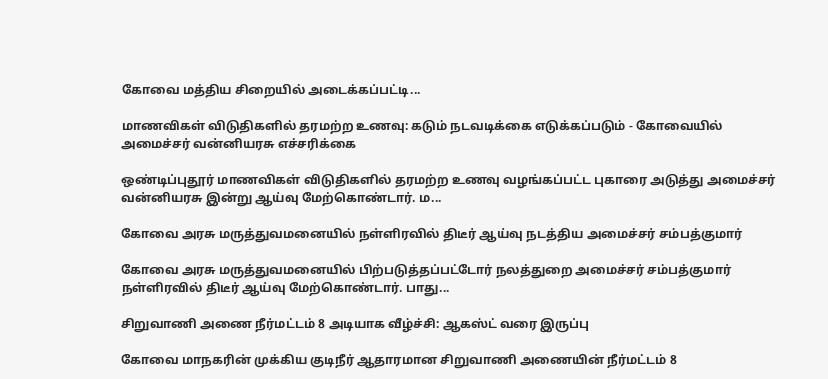கோவை மத்திய சிறையில் அடைக்கப்பட்டி...

மாணவிகள் விடுதிகளில் தரமற்ற உணவு: கடும் நடவடிக்கை எடுக்கப்படும் - கோவையில் அமைச்சர் வன்னியரசு எச்சரிக்கை

ஒண்டிப்புதூர் மாணவிகள் விடுதிகளில் தரமற்ற உணவு வழங்கப்பட்ட புகாரை அடுத்து அமைச்சர் வன்னியரசு இன்று ஆய்வு மேற்கொண்டார். ம...

கோவை அரசு மருத்துவமனையில் நள்ளிரவில் திடீர் ஆய்வு நடத்திய அமைச்சர் சம்பத்குமார்

கோவை அரசு மருத்துவமனையில் பிற்படுத்தப்பட்டோர் நலத்துறை அமைச்சர் சம்பத்குமார் நள்ளிரவில் திடீர் ஆய்வு மேற்கொண்டார். பாது...

சிறுவாணி அணை நீர்மட்டம் 8 அடியாக வீழ்ச்சி: ஆகஸ்ட் வரை இருப்பு

கோவை மாநகரின் முக்கிய குடிநீர் ஆதாரமான சிறுவாணி அணையின் நீர்மட்டம் 8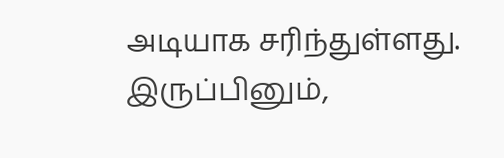அடியாக சரிந்துள்ளது. இருப்பினும்,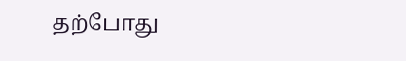தற்போது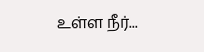உள்ள நீர்...